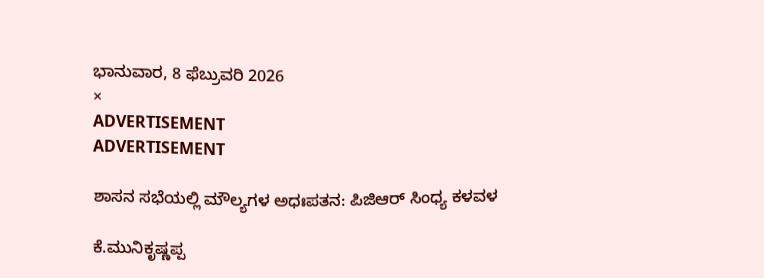ಭಾನುವಾರ, 8 ಫೆಬ್ರುವರಿ 2026
×
ADVERTISEMENT
ADVERTISEMENT

ಶಾಸನ ಸಭೆಯಲ್ಲಿ ಮೌಲ್ಯಗಳ ಅಧಃಪತನ: ಪಿಜಿಆರ್ ಸಿಂಧ್ಯ ಕಳವಳ

ಕೆ.ಮುನಿಕೃಷ್ಣಪ್ಪ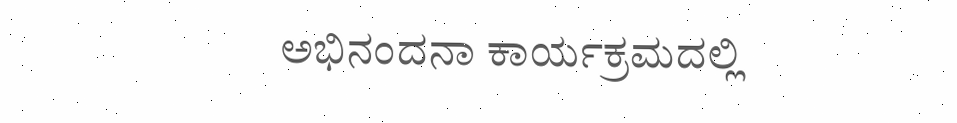ಅಭಿನಂದನಾ ಕಾರ್ಯಕ್ರಮದಲ್ಲಿ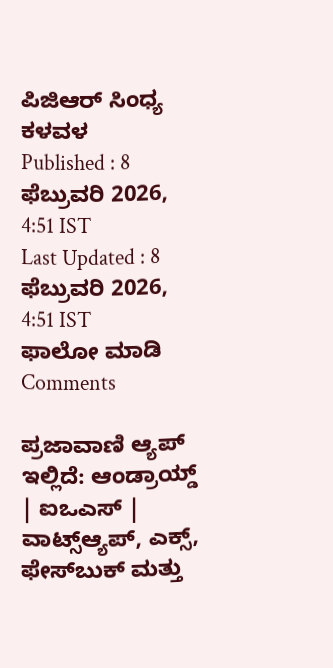ಪಿಜಿಆರ್ ಸಿಂಧ್ಯ ಕಳವಳ
Published : 8 ಫೆಬ್ರುವರಿ 2026, 4:51 IST
Last Updated : 8 ಫೆಬ್ರುವರಿ 2026, 4:51 IST
ಫಾಲೋ ಮಾಡಿ
Comments

ಪ್ರಜಾವಾಣಿ ಆ್ಯಪ್ ಇಲ್ಲಿದೆ: ಆಂಡ್ರಾಯ್ಡ್ | ಐಒಎಸ್ | ವಾಟ್ಸ್ಆ್ಯಪ್, ಎಕ್ಸ್, ಫೇಸ್‌ಬುಕ್ ಮತ್ತು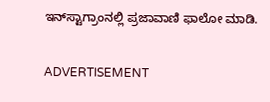ಇನ್‌ಸ್ಟಾಗ್ರಾಂನಲ್ಲಿ ಪ್ರಜಾವಾಣಿ ಫಾಲೋ ಮಾಡಿ.

ADVERTISEMENT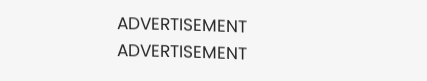ADVERTISEMENT
ADVERTISEMENT